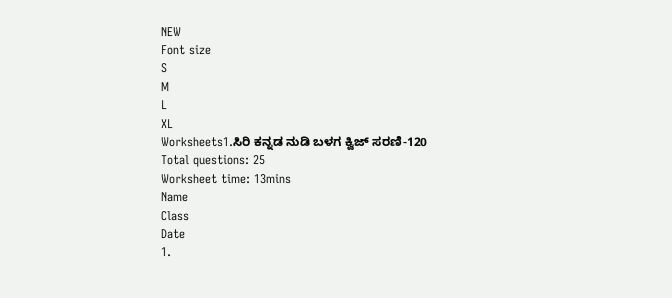NEW
Font size
S
M
L
XL
Worksheets1.ಸಿರಿ ಕನ್ನಡ ನುಡಿ ಬಳಗ ಕ್ವಿಜ್ ಸರಣಿ-120
Total questions: 25
Worksheet time: 13mins
Name
Class
Date
1.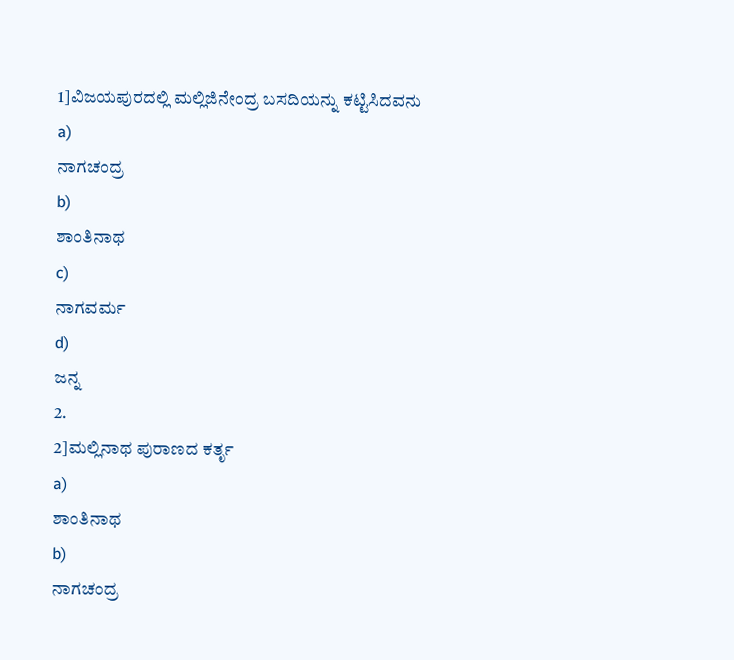1]ವಿಜಯಪುರದಲ್ಲಿ ಮಲ್ಲಿಜಿನೇಂದ್ರ ಬಸದಿಯನ್ನು ಕಟ್ಟಿಸಿದವನು
a)
ನಾಗಚಂದ್ರ
b)
ಶಾಂತಿನಾಥ
c)
ನಾಗವರ್ಮ
d)
ಜನ್ನ
2.
2]ಮಲ್ಲಿನಾಥ ಪುರಾಣದ ಕರ್ತೃ
a)
ಶಾಂತಿನಾಥ
b)
ನಾಗಚಂದ್ರ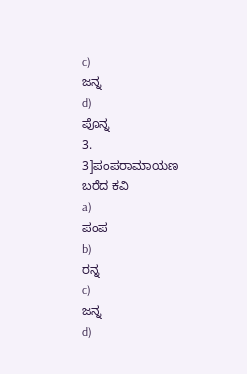c)
ಜನ್ನ
d)
ಪೊನ್ನ
3.
3]ಪಂಪರಾಮಾಯಣ ಬರೆದ ಕವಿ
a)
ಪಂಪ
b)
ರನ್ನ
c)
ಜನ್ನ
d)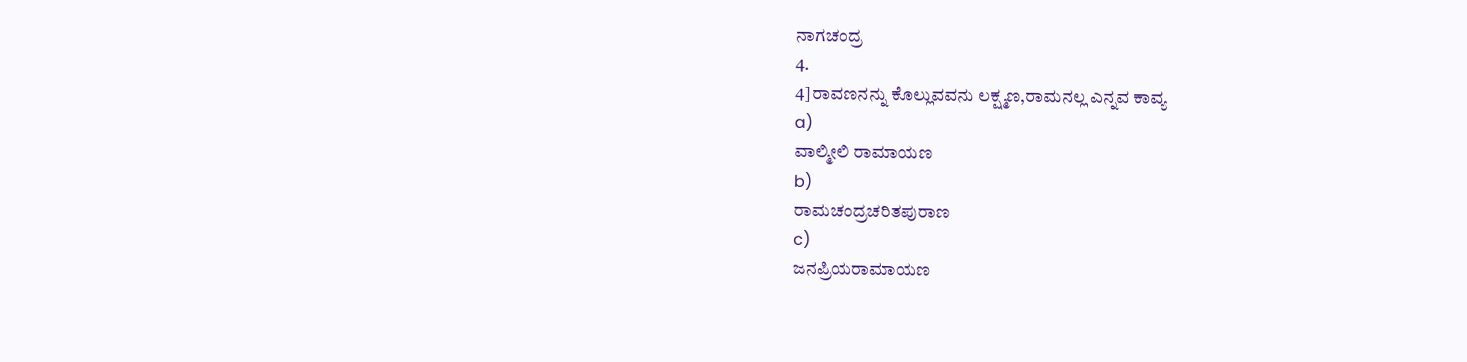ನಾಗಚಂದ್ರ
4.
4]ರಾವಣನನ್ನು ಕೊಲ್ಲುವವನು ಲಕ್ಷ್ಮಣ,ರಾಮನಲ್ಲ ಎನ್ನವ ಕಾವ್ಯ
a)
ವಾಲ್ಮೀಲಿ ರಾಮಾಯಣ
b)
ರಾಮಚಂದ್ರಚರಿತಪುರಾಣ
c)
ಜನಪ್ರಿಯರಾಮಾಯಣ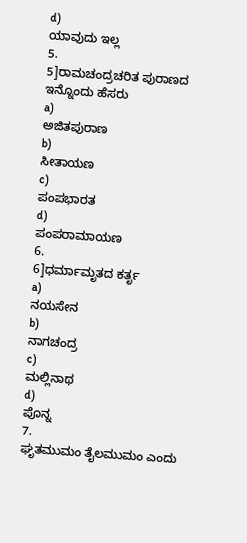d)
ಯಾವುದು ಇಲ್ಲ
5.
5]ರಾಮಚಂದ್ರಚರಿತ ಪುರಾಣದ ಇನ್ನೊಂದು ಹೆಸರು
a)
ಅಜಿತಪುರಾಣ
b)
ಸೀತಾಯಣ
c)
ಪಂಪಭಾರತ
d)
ಪಂಪರಾಮಾಯಣ
6.
6]ಧರ್ಮಾಮೃತದ ಕರ್ತೃ
a)
ನಯಸೇನ
b)
ನಾಗಚಂದ್ರ
c)
ಮಲ್ಲಿನಾಥ
d)
ಪೊನ್ನ
7.
ಘೃತಮುಮಂ ತೈಲಮುಮಂ ಎಂದು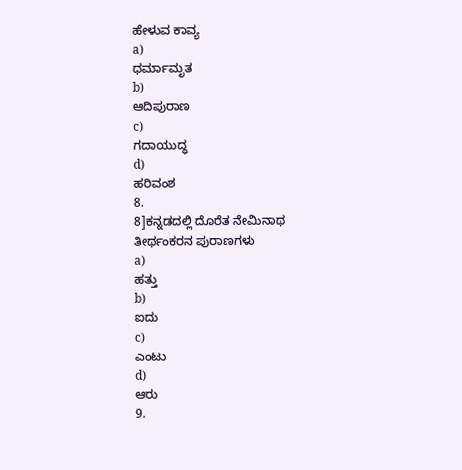ಹೇಳುವ ಕಾವ್ಯ
a)
ಧರ್ಮಾಮೃತ
b)
ಆದಿಪುರಾಣ
c)
ಗದಾಯುದ್ಧ
d)
ಹರಿವಂಶ
8.
8]ಕನ್ನಡದಲ್ಲಿ ದೊರೆತ ನೇಮಿನಾಥ ತೀರ್ಥಂಕರನ ಪುರಾಣಗಳು
a)
ಹತ್ತು
b)
ಐದು
c)
ಎಂಟು
d)
ಆರು
9.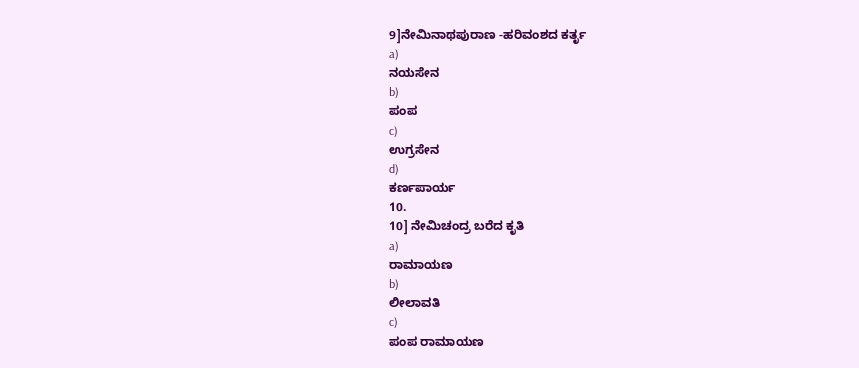9]ನೇಮಿನಾಥಪುರಾಣ -ಹರಿವಂಶದ ಕರ್ತೃ
a)
ನಯಸೇನ
b)
ಪಂಪ
c)
ಉಗ್ರಸೇನ
d)
ಕರ್ಣಪಾರ್ಯ
10.
10] ನೇಮಿಚಂದ್ರ ಬರೆದ ಕೃತಿ
a)
ರಾಮಾಯಣ
b)
ಲೀಲಾವತಿ
c)
ಪಂಪ ರಾಮಾಯಣ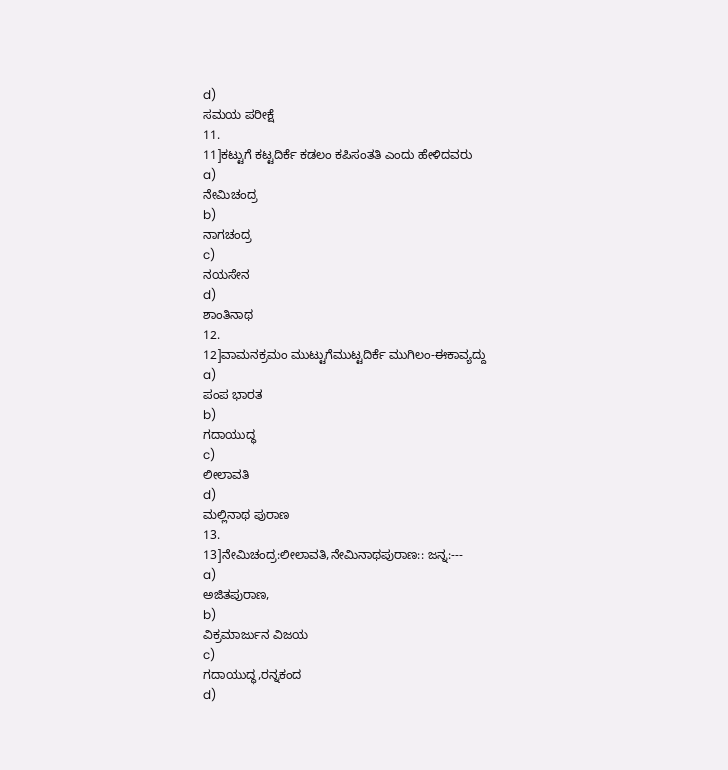d)
ಸಮಯ ಪರೀಕ್ಷೆ
11.
11]ಕಟ್ಟುಗೆ ಕಟ್ಟದಿರ್ಕೆ ಕಡಲಂ ಕಪಿಸಂತತಿ ಎಂದು ಹೇಳಿದವರು
a)
ನೇಮಿಚಂದ್ರ
b)
ನಾಗಚಂದ್ರ
c)
ನಯಸೇನ
d)
ಶಾಂತಿನಾಥ
12.
12]ವಾಮನಕ್ರಮಂ ಮುಟ್ಟುಗೆಮುಟ್ಟದಿರ್ಕೆ ಮುಗಿಲಂ-ಈಕಾವ್ಯದ್ದು
a)
ಪಂಪ ಭಾರತ
b)
ಗದಾಯುದ್ಧ
c)
ಲೀಲಾವತಿ
d)
ಮಲ್ಲಿನಾಥ ಪುರಾಣ
13.
13]ನೇಮಿಚಂದ್ರ:ಲೀಲಾವತಿ,ನೇಮಿನಾಥಪುರಾಣ:: ಜನ್ನ:---
a)
ಅಜಿತಪುರಾಣ,
b)
ವಿಕ್ರಮಾರ್ಜುನ ವಿಜಯ
c)
ಗದಾಯುದ್ಧ,ರನ್ನಕಂದ
d)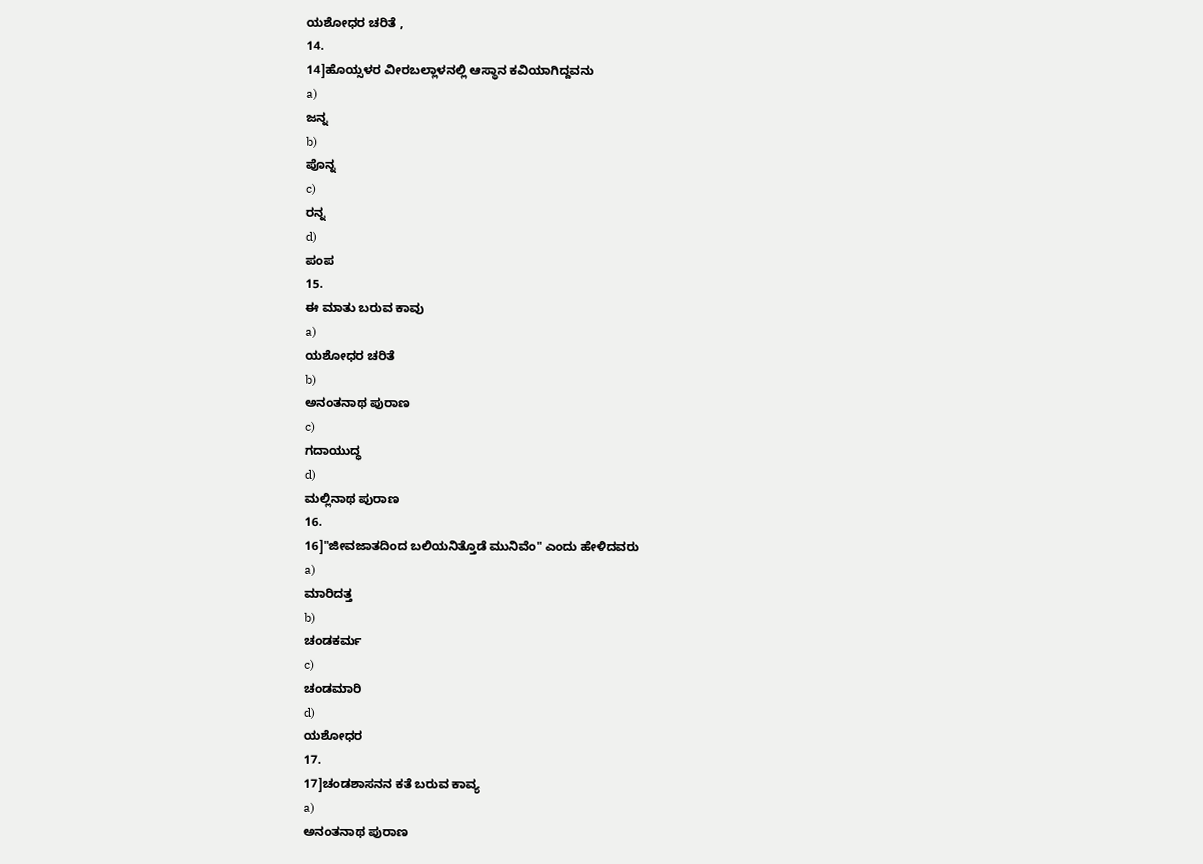ಯಶೋಧರ ಚರಿತೆ ,
14.
14]ಹೊಯ್ಸಳರ ವೀರಬಲ್ಲಾಳನಲ್ಲಿ ಆಸ್ಥಾನ ಕವಿಯಾಗಿದ್ದವನು
a)
ಜನ್ನ
b)
ಪೊನ್ನ
c)
ರನ್ನ
d)
ಪಂಪ
15.
ಈ ಮಾತು ಬರುವ ಕಾವು
a)
ಯಶೋಧರ ಚರಿತೆ
b)
ಅನಂತನಾಥ ಪುರಾಣ
c)
ಗದಾಯುದ್ಧ
d)
ಮಲ್ಲಿನಾಥ ಪುರಾಣ
16.
16]"ಜೀವಜಾತದಿಂದ ಬಲಿಯನಿತ್ತೊಡೆ ಮುನಿವೆಂ" ಎಂದು ಹೇಳಿದವರು
a)
ಮಾರಿದತ್ತ
b)
ಚಂಡಕರ್ಮ
c)
ಚಂಡಮಾರಿ
d)
ಯಶೋಧರ
17.
17]ಚಂಡಶಾಸನನ ಕತೆ ಬರುವ ಕಾವ್ಯ
a)
ಅನಂತನಾಥ ಪುರಾಣ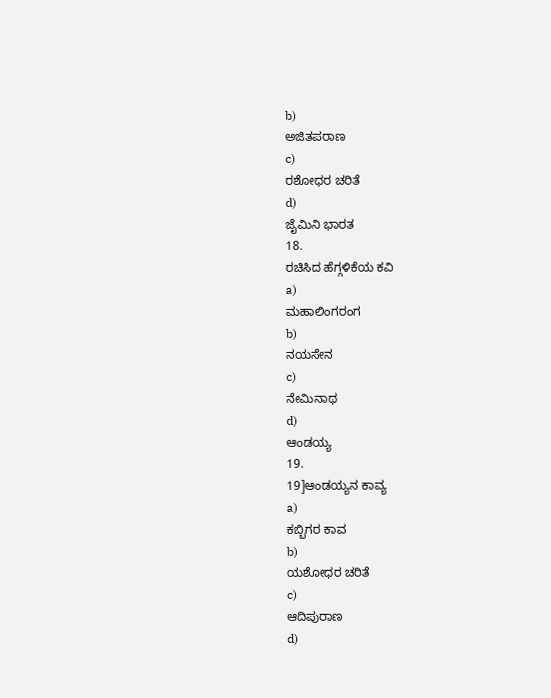b)
ಅಜಿತಪರಾಣ
c)
ರಶೋಧರ ಚರಿತೆ
d)
ಜೈಮಿನಿ ಭಾರತ
18.
ರಚಿಸಿದ ಹೆಗ್ಗಳಿಕೆಯ ಕವಿ
a)
ಮಹಾಲಿಂಗರಂಗ
b)
ನಯಸೇನ
c)
ನೇಮಿನಾಥ
d)
ಆಂಡಯ್ಯ
19.
19]ಆಂಡಯ್ಯನ ಕಾವ್ಯ
a)
ಕಬ್ಬಿಗರ ಕಾವ
b)
ಯಶೋಧರ ಚರಿತೆ
c)
ಆದಿಪುರಾಣ
d)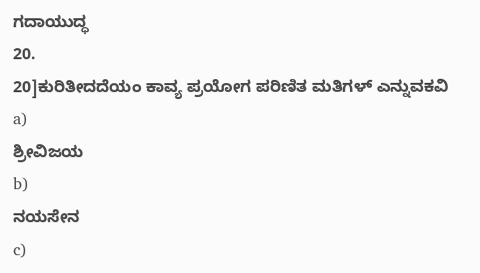ಗದಾಯುದ್ಧ
20.
20]ಕುರಿತೀದದೆಯಂ ಕಾವ್ಯ ಪ್ರಯೋಗ ಪರಿಣಿತ ಮತಿಗಳ್ ಎನ್ನುವಕವಿ
a)
ಶ್ರೀವಿಜಯ
b)
ನಯಸೇನ
c)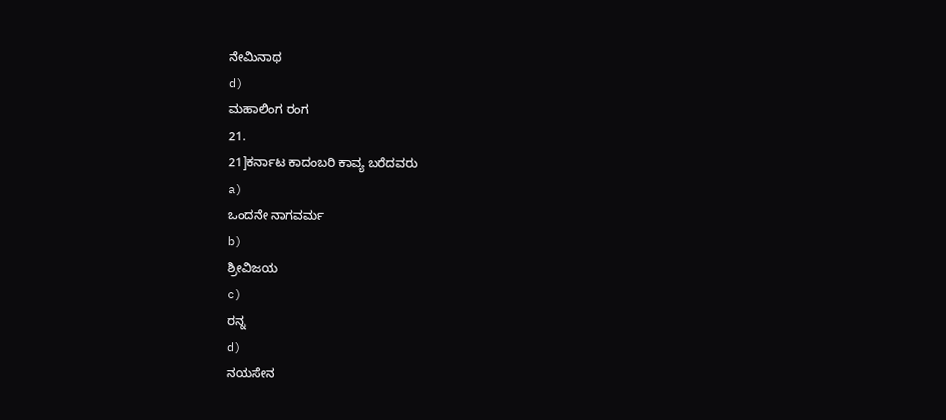ನೇಮಿನಾಥ
d)
ಮಹಾಲಿಂಗ ರಂಗ
21.
21]ಕರ್ನಾಟ ಕಾದಂಬರಿ ಕಾವ್ಯ ಬರೆದವರು
a)
ಒಂದನೇ ನಾಗವರ್ಮ
b)
ಶ್ರೀವಿಜಯ
c)
ರನ್ನ
d)
ನಯಸೇನ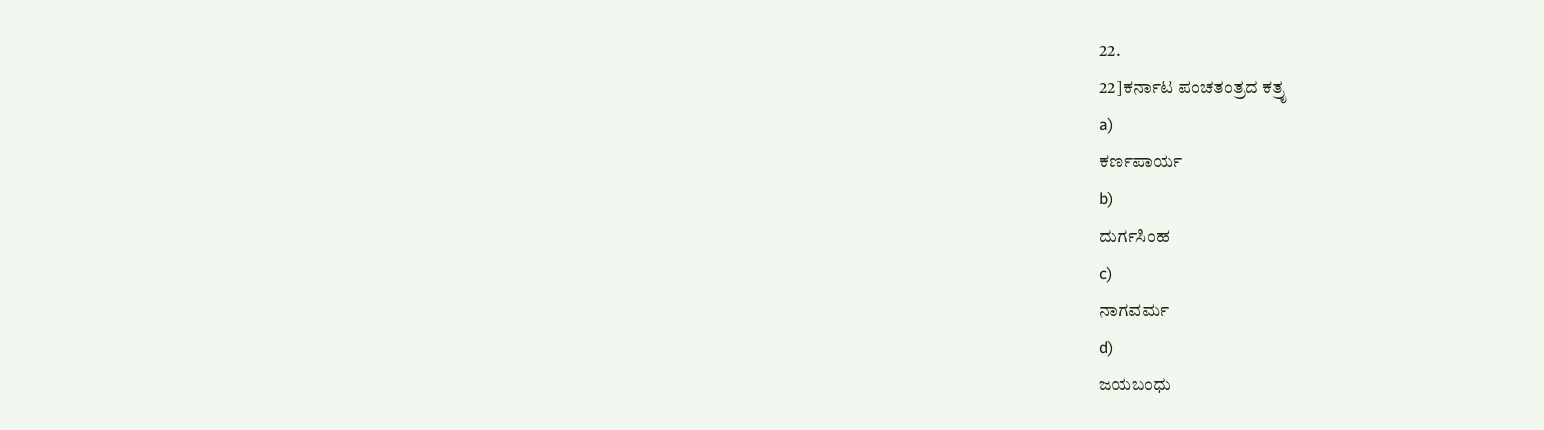22.
22]ಕರ್ನಾಟ ಪಂಚತಂತ್ರದ ಕತ್ರೃ
a)
ಕರ್ಣಪಾರ್ಯ
b)
ದುರ್ಗಸಿಂಹ
c)
ನಾಗವರ್ಮ
d)
ಜಯಬಂಧು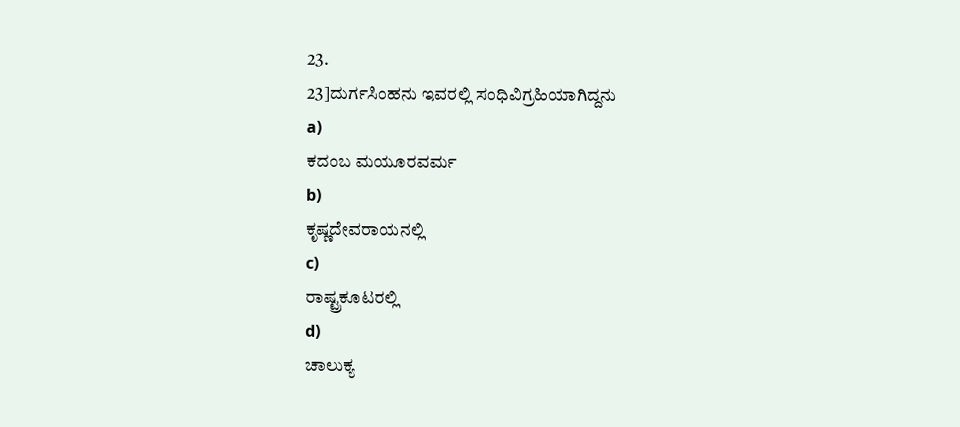23.
23]ದುರ್ಗಸಿಂಹನು ಇವರಲ್ಲಿ ಸಂಧಿವಿಗ್ರಹಿಯಾಗಿದ್ದನು
a)
ಕದಂಬ ಮಯೂರವರ್ಮ
b)
ಕೃಷ್ಣದೇವರಾಯನಲ್ಲಿ
c)
ರಾಷ್ಟ್ರಕೂಟರಲ್ಲಿ
d)
ಚಾಲುಕ್ಯ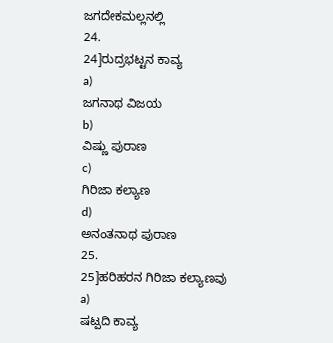ಜಗದೇಕಮಲ್ಲನಲ್ಲಿ
24.
24]ರುದ್ರಭಟ್ಟನ ಕಾವ್ಯ
a)
ಜಗನಾಥ ವಿಜಯ
b)
ವಿಷ್ಣು ಪುರಾಣ
c)
ಗಿರಿಜಾ ಕಲ್ಯಾಣ
d)
ಅನಂತನಾಥ ಪುರಾಣ
25.
25]ಹರಿಹರನ ಗಿರಿಜಾ ಕಲ್ಯಾಣವು
a)
ಷಟ್ಪದಿ ಕಾವ್ಯ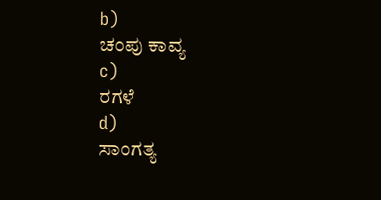b)
ಚಂಪು ಕಾವ್ಯ
c)
ರಗಳೆ
d)
ಸಾಂಗತ್ಯ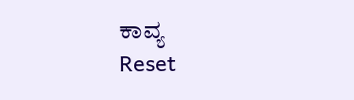ಕಾವ್ಯ
Reset